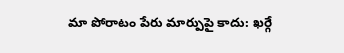మా పోరాటం పేరు మార్పుపై కాదు: ఖర్గే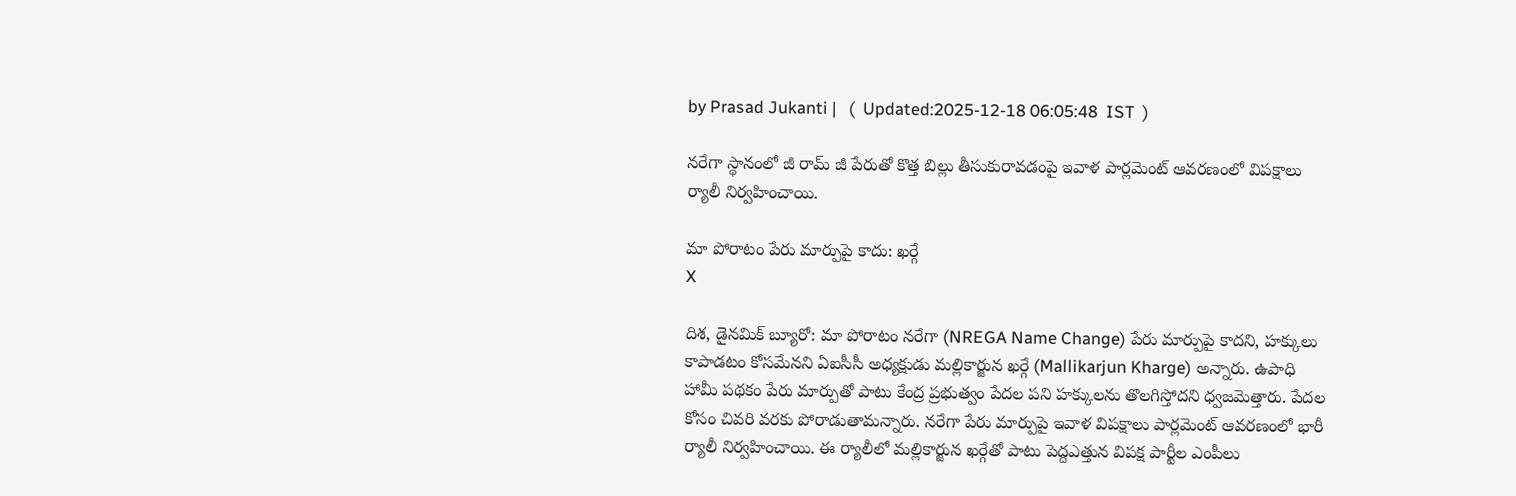by Prasad Jukanti |   (  Updated:2025-12-18 06:05:48  IST  )

నరేగా స్థానంలో జీ రామ్ జీ పేరుతో కొత్త బిల్లు తీసుకురావడంపై ఇవాళ పార్లమెంట్ ఆవరణంలో విపక్షాలు ర్యాలీ నిర్వహించాయి.

మా పోరాటం పేరు మార్పుపై కాదు: ఖర్గే
X

దిశ, డైనమిక్ బ్యూరో: మా పోరాటం నరేగా (NREGA Name Change) పేరు మార్పుపై కాదని, హక్కులు కాపాడటం కోసమేనని ఏఐసీసీ అధ్యక్షుడు మల్లికార్జున ఖర్గే (Mallikarjun Kharge) అన్నారు. ఉపాధి హామీ పథకం పేరు మార్పుతో పాటు కేంద్ర ప్రభుత్వం పేదల పని హక్కులను తొలగిస్తోదని ధ్వజమెత్తారు. పేదల కోసం చివరి వరకు పోరాడుతామన్నారు. నరేగా పేరు మార్పుపై ఇవాళ విపక్షాలు పార్లమెంట్ ఆవరణంలో భారీ ర్యాలీ నిర్వహించాయి. ఈ ర్యాలీలో మల్లికార్జున ఖర్గేతో పాటు పెద్దఎత్తున విపక్ష పార్టీల ఎంపీలు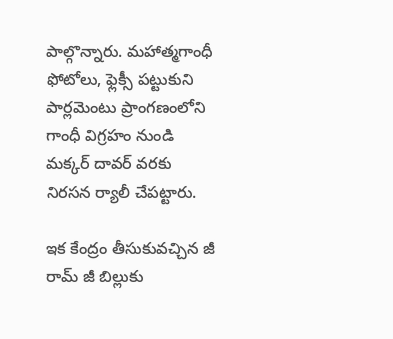పాల్గొన్నారు. మహాత్మగాంధీ ఫోటోలు, ఫ్లెక్సీ పట్టుకుని పార్లమెంటు ప్రాంగణంలోని గాంధీ విగ్రహం నుండి మక్కర్ దావర్ వరకు నిరసన ర్యాలీ చేపట్టారు.

ఇక కేంద్రం తీసుకువచ్చిన జీ రామ్ జీ బిల్లుకు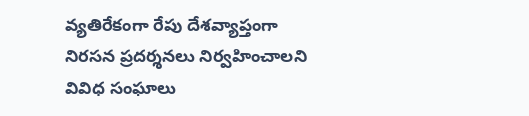వ్యతిరేకంగా రేపు దేశవ్యాప్తంగా నిరసన ప్రదర్శనలు నిర్వహించాలని వివిధ సంఘాలు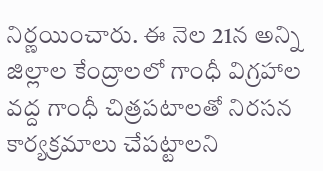నిర్ణయించారు. ఈ నెల 21న అన్ని జిల్లాల కేంద్రాలలో గాంధీ విగ్రహాల వద్ద గాంధీ చిత్రపటాలతో నిరసన కార్యక్రమాలు చేపట్టాలని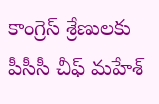కాంగ్రెస్ శ్రేణులకు పీసీసీ చీఫ్ మహేశ్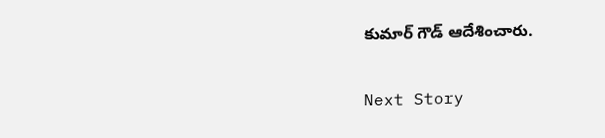కుమార్ గౌడ్ ఆదేశించారు.

Next Story